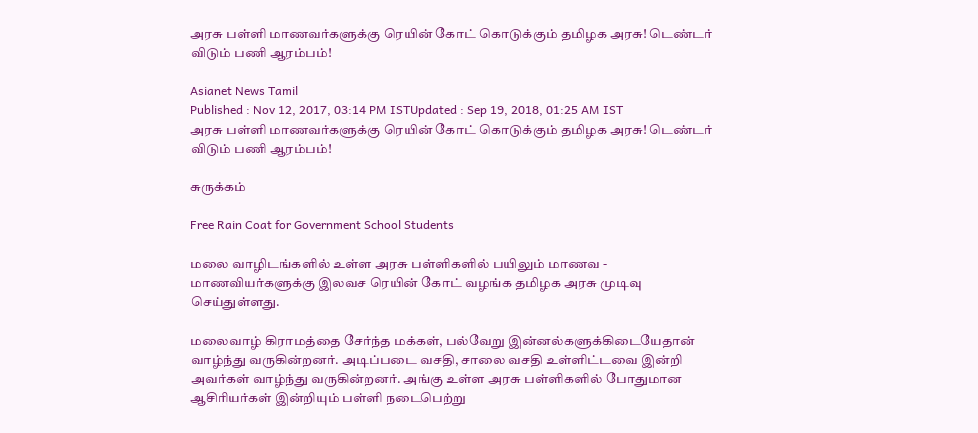அரசு பள்ளி மாணவர்களுக்கு ரெயின் கோட் கொடுக்கும் தமிழக அரசு! டெண்டர் விடும் பணி ஆரம்பம்!

Asianet News Tamil
Published : Nov 12, 2017, 03:14 PM ISTUpdated : Sep 19, 2018, 01:25 AM IST
அரசு பள்ளி மாணவர்களுக்கு ரெயின் கோட் கொடுக்கும் தமிழக அரசு! டெண்டர் விடும் பணி ஆரம்பம்!

சுருக்கம்

Free Rain Coat for Government School Students

மலை வாழிடங்களில் உள்ள அரசு பள்ளிகளில் பயிலும் மாணவ - மாணவியர்களுக்கு இலவச ரெயின் கோட் வழங்க தமிழக அரசு முடிவு செய்துள்ளது.

மலைவாழ் கிராமத்தை சேர்ந்த மக்கள், பல்வேறு இன்னல்களுக்கிடையேதான் வாழ்ந்து வருகின்றனர். அடிப்படை வசதி, சாலை வசதி உள்ளிட்டவை இன்றி அவர்கள் வாழ்ந்து வருகின்றனர். அங்கு உள்ள அரசு பள்ளிகளில் போதுமான ஆசிரியர்கள் இன்றியும் பள்ளி நடைபெற்று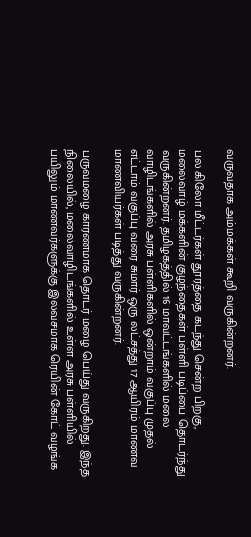வருவதாக அம்மக்கள் கூறி வருகின்றனர்.

பல கிலோ மீட்டர்கள் தூரத்தை கடந்து சென்ற பிறகு, மலைவாழ் மக்களின் குழந்தைகள் பள்ளி படிப்பை தொடர்ந்து வருகின்றனர். தமிழகத்தில் 16 மாவட்டங்களில் மலை வாழிடங்களில் அரசு பள்ளிகளில் ஒன்றாம் வகுப்பு முதல் எட்டாம் வகுப்பு வரை சுமார் ஒரு லட்சத்து 17 ஆயிரம் மாணவ மாணவியர்கள் படித்து வருகின்றனர்.

பருவமழை காரணமாக தொடர் மழை பெய்து வருகிறது. இந்த நிலையில், மலைவாழிடங்களில் உள்ள அரசு பள்ளியில் பயிலும் மாணவர்களுக்கு இலவசமாக ரெயின் கோட் வழங்க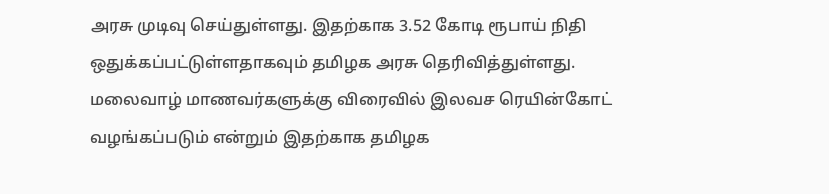அரசு முடிவு செய்துள்ளது. இதற்காக 3.52 கோடி ரூபாய் நிதி ஒதுக்கப்பட்டுள்ளதாகவும் தமிழக அரசு தெரிவித்துள்ளது. மலைவாழ் மாணவர்களுக்கு விரைவில் இலவச ரெயின்கோட் வழங்கப்படும் என்றும் இதற்காக தமிழக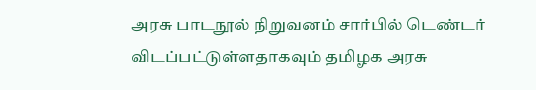அரசு பாடநூல் நிறுவனம் சார்பில் டெண்டர் விடப்பட்டுள்ளதாகவும் தமிழக அரசு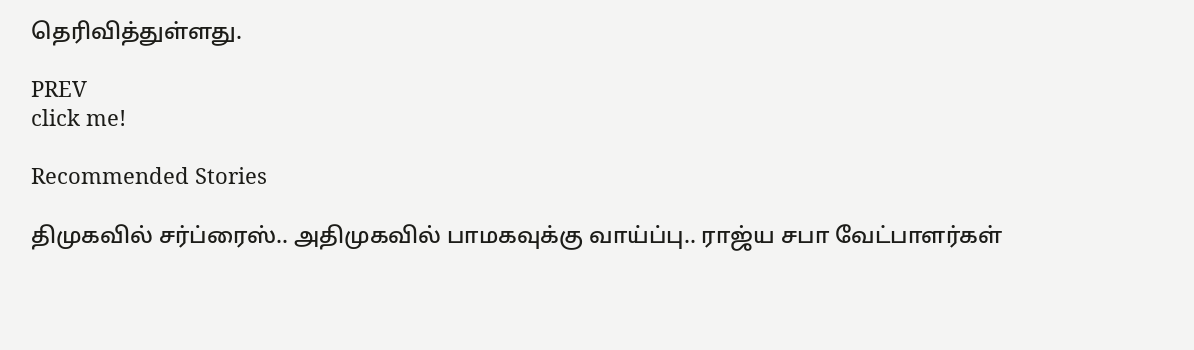தெரிவித்துள்ளது.

PREV
click me!

Recommended Stories

திமுகவில் சர்ப்ரைஸ்.. அதிமுகவில் பாமகவுக்கு வாய்ப்பு.. ராஜ்ய சபா வேட்பாளர்கள்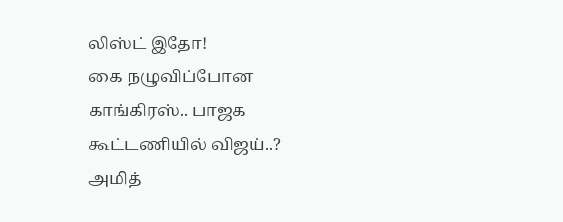லிஸ்ட் இதோ!
கை நழுவிப்போன காங்கிரஸ்.. பாஜக கூட்டணியில் விஜய்..? அமித்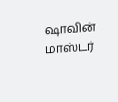ஷாவின் மாஸ்டர்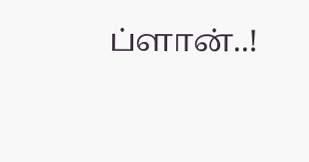ப்ளான்..!